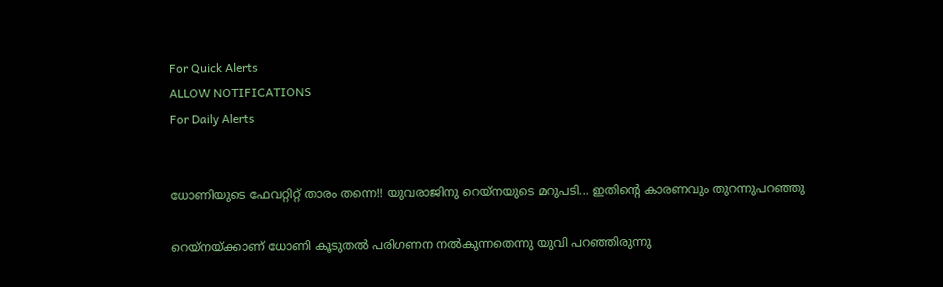For Quick Alerts
ALLOW NOTIFICATIONS
For Daily Alerts


ധോണിയുടെ ഫേവറ്റിറ്റ് താരം തന്നെ!! യുവരാജിനു റെയ്‌നയുടെ മറുപടി... ഇതിന്റെ കാരണവും തുറന്നുപറഞ്ഞു

റെയ്‌നയ്ക്കാണ് ധോണി കൂടുതല്‍ പരിഗണന നല്‍കുന്നതെന്നു യുവി പറഞ്ഞിരുന്നു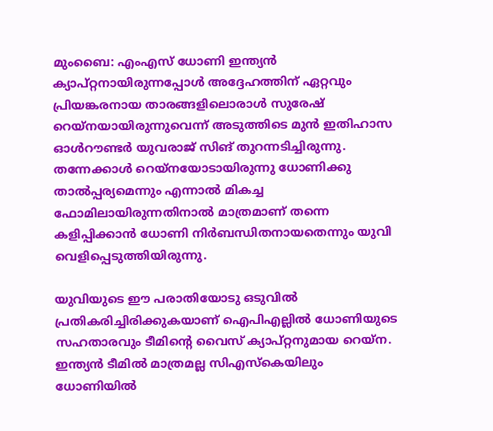മുംബൈ: എംഎസ് ധോണി ഇന്ത്യന്‍ ക്യാപ്റ്റനായിരുന്നപ്പോള്‍ അദ്ദേഹത്തിന് ഏറ്റവും പ്രിയങ്കരനായ താരങ്ങളിലൊരാള്‍ സുരേഷ് റെയ്‌നയായിരുന്നുവെന്ന് അടുത്തിടെ മുന്‍ ഇതിഹാസ ഓള്‍റൗണ്ടര്‍ യുവരാജ് സിങ് തുറന്നടിച്ചിരുന്നു. തന്നേക്കാള്‍ റെയ്‌നയോടായിരുന്നു ധോണിക്കു താല്‍പ്പര്യമെന്നും എന്നാല്‍ മികച്ച ഫോമിലായിരുന്നതിനാല്‍ മാത്രമാണ് തന്നെ കളിപ്പിക്കാന്‍ ധോണി നിര്‍ബന്ധിതനായതെന്നും യുവി വെളിപ്പെടുത്തിയിരുന്നു.

യുവിയുടെ ഈ പരാതിയോടു ഒടുവില്‍ പ്രതികരിച്ചിരിക്കുകയാണ് ഐപിഎല്ലില്‍ ധോണിയുടെ സഹതാരവും ടീമിന്റെ വൈസ് ക്യാപ്റ്റനുമായ റെയ്‌ന. ഇന്ത്യന്‍ ടീമില്‍ മാത്രമല്ല സിഎസ്‌കെയിലും ധോണിയില്‍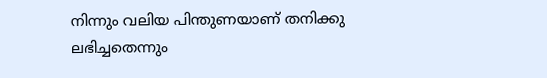നിന്നും വലിയ പിന്തുണയാണ് തനിക്കു ലഭിച്ചതെന്നും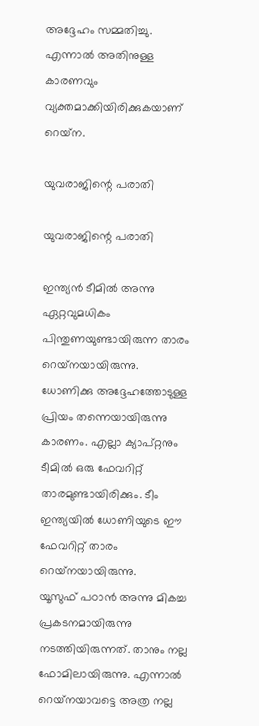അദ്ദേഹം സമ്മതിച്ചു. എന്നാല്‍ അതിനുള്ള കാരണവും വ്യക്തമാക്കിയിരിക്കുകയാണ് റെയ്‌ന.

യുവരാജിന്റെ പരാതി

യുവരാജിന്റെ പരാതി

ഇന്ത്യന്‍ ടീമില്‍ അന്നു ഏറ്റവുമധികം പിന്തുണയുണ്ടായിരുന്ന താരം റെയ്‌നയായിരുന്നു. ധോണിക്കു അദ്ദേഹത്തോടുള്ള പ്രിയം തന്നെയായിരുന്നു കാരണം. എല്ലാ ക്യാപ്റ്റനും ടീമില്‍ ഒരു ഫേവറിറ്റ് താരമുണ്ടായിരിക്കും. ടീം ഇന്ത്യയില്‍ ധോണിയുടെ ഈ ഫേവറിറ്റ് താരം റെയ്‌നയായിരുന്നു.
യൂസുഫ് പഠാന്‍ അന്നു മികച്ച പ്രകടനമായിരുന്നു നടത്തിയിരുന്നത്. താനും നല്ല ഫോമിലായിരുന്നു. എന്നാല്‍ റെയ്‌നയാവട്ടെ അത്ര നല്ല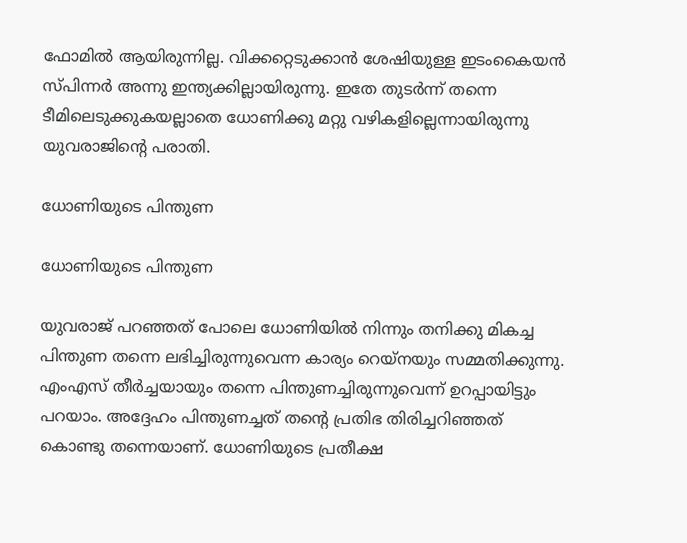ഫോമില്‍ ആയിരുന്നില്ല. വിക്കറ്റെടുക്കാന്‍ ശേഷിയുള്ള ഇടംകൈയന്‍ സ്പിന്നര്‍ അന്നു ഇന്ത്യക്കില്ലായിരുന്നു. ഇതേ തുടര്‍ന്ന് തന്നെ ടീമിലെടുക്കുകയല്ലാതെ ധോണിക്കു മറ്റു വഴികളില്ലെന്നായിരുന്നു യുവരാജിന്റെ പരാതി.

ധോണിയുടെ പിന്തുണ

ധോണിയുടെ പിന്തുണ

യുവരാജ് പറഞ്ഞത് പോലെ ധോണിയില്‍ നിന്നും തനിക്കു മികച്ച പിന്തുണ തന്നെ ലഭിച്ചിരുന്നുവെന്ന കാര്യം റെയ്‌നയും സമ്മതിക്കുന്നു. എംഎസ് തീര്‍ച്ചയായും തന്നെ പിന്തുണച്ചിരുന്നുവെന്ന് ഉറപ്പായിട്ടും പറയാം. അദ്ദേഹം പിന്തുണച്ചത് തന്റെ പ്രതിഭ തിരിച്ചറിഞ്ഞത് കൊണ്ടു തന്നെയാണ്. ധോണിയുടെ പ്രതീക്ഷ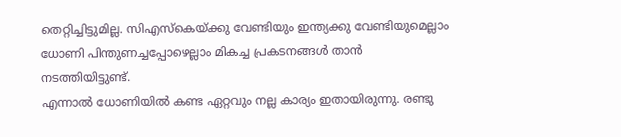തെറ്റിച്ചിട്ടുമില്ല. സിഎസ്‌കെയ്ക്കു വേണ്ടിയും ഇന്ത്യക്കു വേണ്ടിയുമെല്ലാം ധോണി പിന്തുണച്ചപ്പോഴെല്ലാം മികച്ച പ്രകടനങ്ങള്‍ താന്‍ നടത്തിയിട്ടുണ്ട്.
എന്നാല്‍ ധോണിയില്‍ കണ്ട ഏറ്റവും നല്ല കാര്യം ഇതായിരുന്നു. രണ്ടു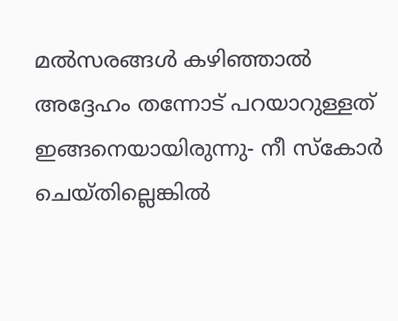മല്‍സരങ്ങള്‍ കഴിഞ്ഞാല്‍ അദ്ദേഹം തന്നോട് പറയാറുള്ളത് ഇങ്ങനെയായിരുന്നു- നീ സ്‌കോര്‍ ചെയ്തില്ലെങ്കില്‍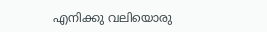എനിക്കു വലിയൊരു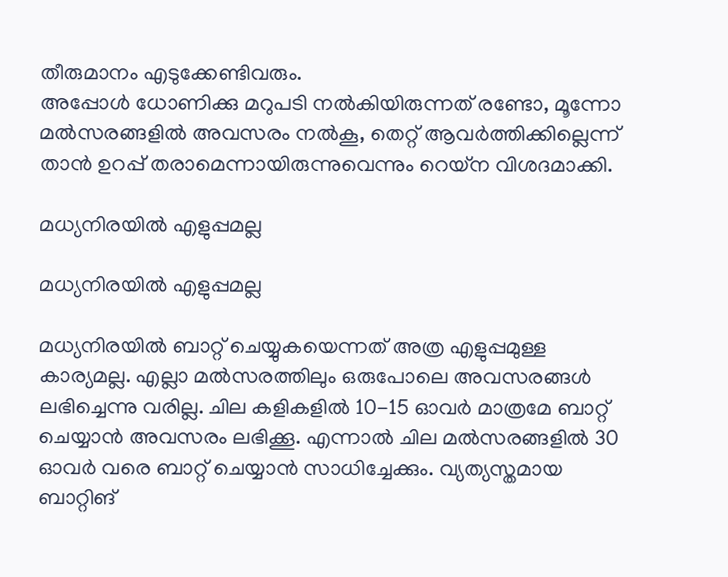തീരുമാനം എടുക്കേണ്ടിവരും.
അപ്പോള്‍ ധോണിക്കു മറുപടി നല്‍കിയിരുന്നത് രണ്ടോ, മൂന്നോ മല്‍സരങ്ങളില്‍ അവസരം നല്‍കൂ, തെറ്റ് ആവര്‍ത്തിക്കില്ലെന്ന് താന്‍ ഉറപ്പ് തരാമെന്നായിരുന്നുവെന്നും റെയ്‌ന വിശദമാക്കി.

മധ്യനിരയില്‍ എളുപ്പമല്ല

മധ്യനിരയില്‍ എളുപ്പമല്ല

മധ്യനിരയില്‍ ബാറ്റ് ചെയ്യുകയെന്നത് അത്ര എളുപ്പമുള്ള കാര്യമല്ല. എല്ലാ മല്‍സരത്തിലും ഒരുപോലെ അവസരങ്ങള്‍ ലഭിച്ചെന്നു വരില്ല. ചില കളികളില്‍ 10-15 ഓവര്‍ മാത്രമേ ബാറ്റ് ചെയ്യാന്‍ അവസരം ലഭിക്കൂ. എന്നാല്‍ ചില മല്‍സരങ്ങളില്‍ 30 ഓവര്‍ വരെ ബാറ്റ് ചെയ്യാന്‍ സാധിച്ചേക്കും. വ്യത്യസ്തമായ ബാറ്റിങ്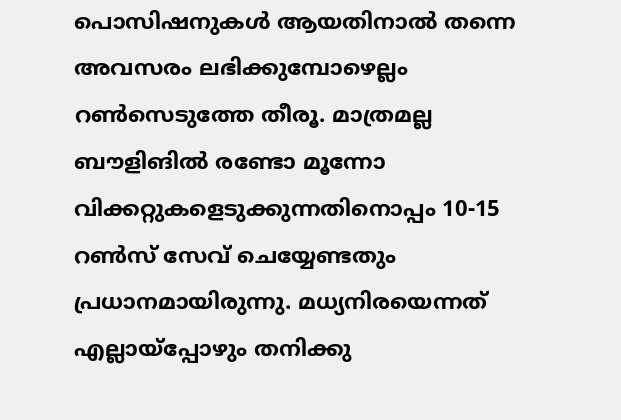പൊസിഷനുകള്‍ ആയതിനാല്‍ തന്നെ അവസരം ലഭിക്കുമ്പോഴെല്ലം റണ്‍സെടുത്തേ തീരൂ. മാത്രമല്ല ബൗളിങില്‍ രണ്ടോ മൂന്നോ വിക്കറ്റുകളെടുക്കുന്നതിനൊപ്പം 10-15 റണ്‍സ് സേവ് ചെയ്യേണ്ടതും പ്രധാനമായിരുന്നു. മധ്യനിരയെന്നത് എല്ലായ്‌പ്പോഴും തനിക്കു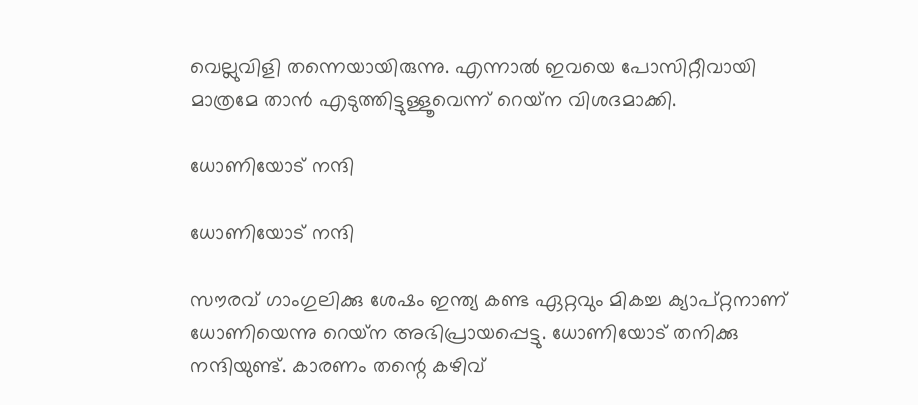വെല്ലുവിളി തന്നെയായിരുന്നു. എന്നാല്‍ ഇവയെ പോസിറ്റീവായി മാത്രമേ താന്‍ എടുത്തിട്ടുള്ളൂവെന്ന് റെയ്‌ന വിശദമാക്കി.

ധോണിയോട് നന്ദി

ധോണിയോട് നന്ദി

സൗരവ് ഗാംഗുലിക്കു ശേഷം ഇന്ത്യ കണ്ട ഏറ്റവും മികച്ച ക്യാപ്റ്റനാണ് ധോണിയെന്നു റെയ്‌ന അഭിപ്രായപ്പെട്ടു. ധോണിയോട് തനിക്കു നന്ദിയുണ്ട്. കാരണം തന്റെ കഴിവ്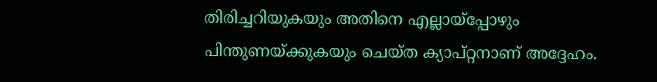തിരിച്ചറിയുകയും അതിനെ എല്ലായ്‌പ്പോഴും പിന്തുണയ്ക്കുകയും ചെയ്ത ക്യാപ്റ്റനാണ് അദ്ദേഹം.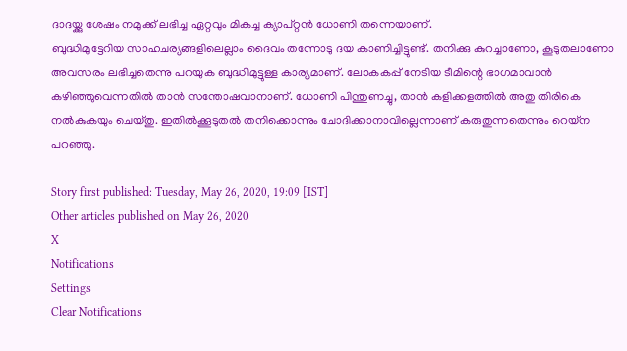ദാദയ്ക്കു ശേഷം നമുക്ക് ലഭിച്ച ഏറ്റവും മികച്ച ക്യാപ്റ്റന്‍ ധോണി തന്നെയാണ്.
ബുദ്ധിമുട്ടേറിയ സാഹചര്യങ്ങളിലെല്ലാം ദൈവം തന്നോടു ദയ കാണിച്ചിട്ടുണ്ട്. തനിക്കു കുറച്ചാണോ, കൂടുതലാണോ അവസരം ലഭിച്ചതെന്നു പറയുക ബുദ്ധിമുട്ടുള്ള കാര്യമാണ്. ലോകകപ്പ് നേടിയ ടീമിന്റെ ഭാഗമാവാന്‍ കഴിഞ്ഞുവെന്നതില്‍ താന്‍ സന്തോഷവാനാണ്. ധോണി പിന്തുണച്ചു, താന്‍ കളിക്കളത്തില്‍ അതു തിരികെ നല്‍കുകയും ചെയ്തു. ഇതില്‍ക്കൂടുതല്‍ തനിക്കൊന്നും ചോദിക്കാനാവില്ലെന്നാണ് കരുതുന്നതെന്നും റെയ്‌ന പറഞ്ഞു.

Story first published: Tuesday, May 26, 2020, 19:09 [IST]
Other articles published on May 26, 2020
X
Notifications
Settings
Clear Notifications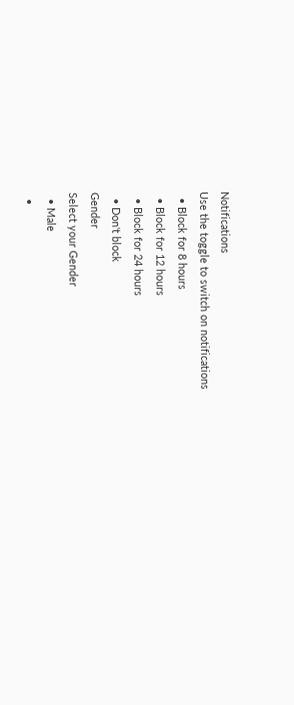Notifications
Use the toggle to switch on notifications
  • Block for 8 hours
  • Block for 12 hours
  • Block for 24 hours
  • Don't block
Gender
Select your Gender
  • Male
  •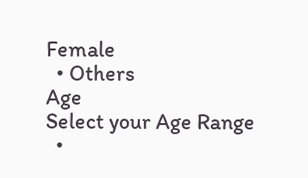Female
  • Others
Age
Select your Age Range
  •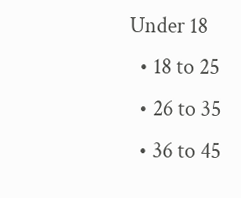Under 18
  • 18 to 25
  • 26 to 35
  • 36 to 45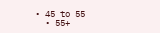• 45 to 55
  • 55+